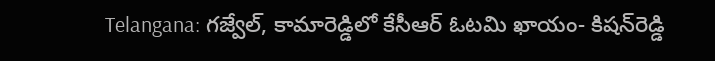Telangana: గజ్వేల్‌, కామారెడ్డిలో కేసీఆర్‌ ఓటమి ఖాయం- కిషన్‌రెడ్డి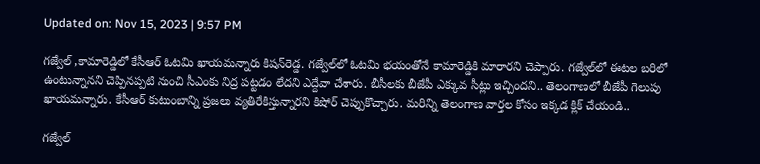Updated on: Nov 15, 2023 | 9:57 PM

గజ్వేల్‌ ,కామారెడ్డిలో కేసీఆర్‌ ఓటమి ఖాయమన్నారు కిషన్‌రెడ్డ. గజ్వేల్‌లో ఓటమి భయంతోనే కామారెడ్డికి మారారని చెప్పారు. గజ్వేల్‌లో ఈటల బరిలో ఉంటున్నానని చెప్పినప్పటి నుంచి సీఎంకు నిద్ర పట్టడం లేదని ఎద్దేవా చేశారు. బీసీలకు బీజేపీ ఎక్కువ సీట్లు ఇచ్చిందని.. తెలంగాణలో బీజేపీ గెలుపు ఖాయమన్నారు. కేసీఆర్ కుటుంబాన్ని ప్రజలు వ్యతిరేకిస్తున్నారని కిషోర్ చెప్పుకొచ్చారు. మరిన్ని తెలంగాణ వార్తల కోసం ఇక్కడ క్లిక్ చేయండి..

గజ్వేల్‌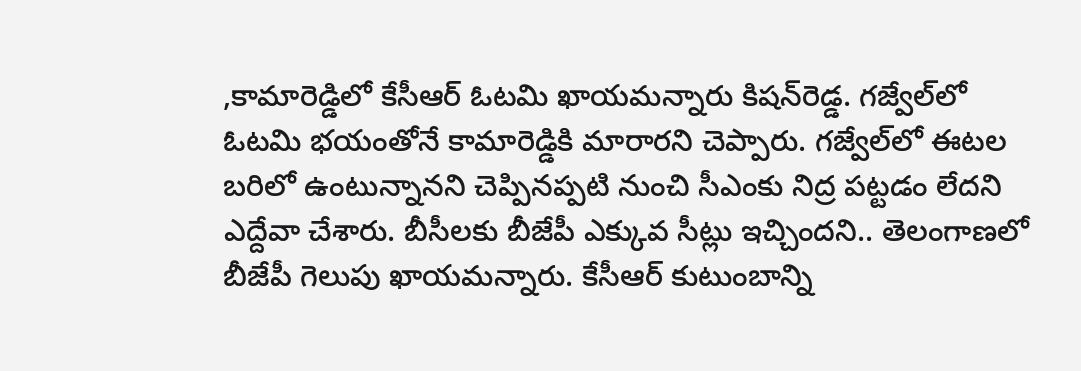,కామారెడ్డిలో కేసీఆర్‌ ఓటమి ఖాయమన్నారు కిషన్‌రెడ్డ. గజ్వేల్‌లో ఓటమి భయంతోనే కామారెడ్డికి మారారని చెప్పారు. గజ్వేల్‌లో ఈటల బరిలో ఉంటున్నానని చెప్పినప్పటి నుంచి సీఎంకు నిద్ర పట్టడం లేదని ఎద్దేవా చేశారు. బీసీలకు బీజేపీ ఎక్కువ సీట్లు ఇచ్చిందని.. తెలంగాణలో బీజేపీ గెలుపు ఖాయమన్నారు. కేసీఆర్ కుటుంబాన్ని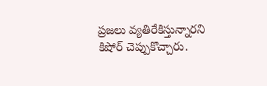ప్రజలు వ్యతిరేకిస్తున్నారని కిషోర్ చెప్పుకొచ్చారు.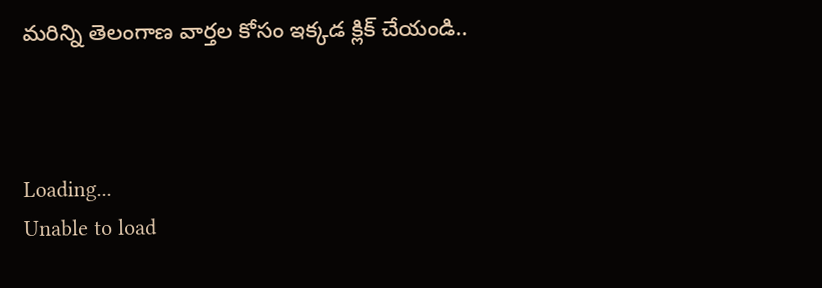మరిన్ని తెలంగాణ వార్తల కోసం ఇక్కడ క్లిక్ చేయండి..



Loading...
Unable to load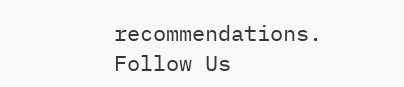recommendations.
Follow Us